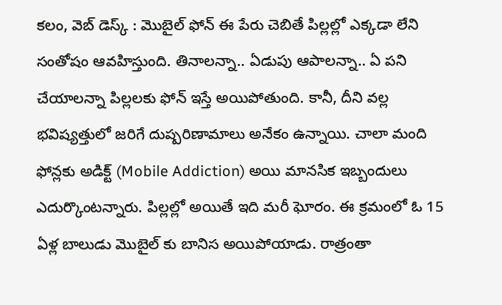కలం, వెబ్ డెస్క్ : మొబైల్ ఫోన్ ఈ పేరు చెబితే పిల్లల్లో ఎక్కడా లేని సంతోషం ఆవహిస్తుంది. తినాలన్నా.. ఏడుపు ఆపాలన్నా.. ఏ పని చేయాలన్నా పిల్లలకు ఫోన్ ఇస్తే అయిపోతుంది. కానీ, దీని వల్ల భవిష్యత్తులో జరిగే దుష్పరిణామాలు అనేకం ఉన్నాయి. చాలా మంది ఫోన్లకు అడిక్ట్ (Mobile Addiction) అయి మానసిక ఇబ్బందులు ఎదుర్కొంటన్నారు. పిల్లల్లో అయితే ఇది మరీ ఘోరం. ఈ క్రమంలో ఓ 15 ఏళ్ల బాలుడు మొబైల్ కు బానిస అయిపోయాడు. రాత్రంతా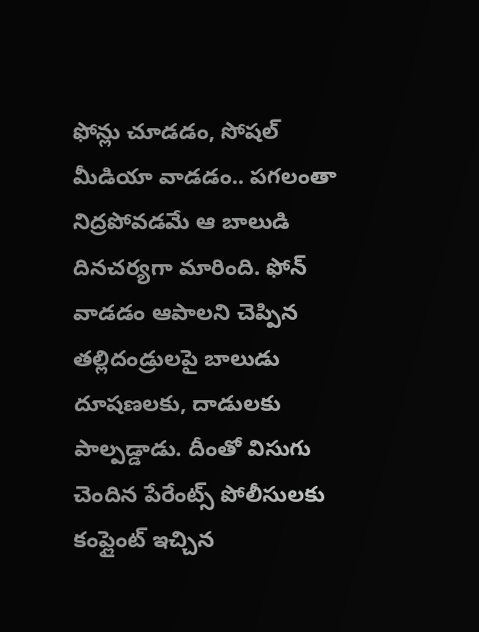ఫోన్లు చూడడం, సోషల్ మీడియా వాడడం.. పగలంతా నిద్రపోవడమే ఆ బాలుడి దినచర్యగా మారింది. ఫోన్ వాడడం ఆపాలని చెప్పిన తల్లిదండ్రులపై బాలుడు దూషణలకు, దాడులకు పాల్పడ్డాడు. దీంతో విసుగు చెందిన పేరేంట్స్ పోలీసులకు కంప్లైంట్ ఇచ్చిన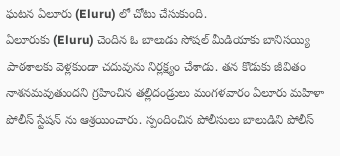ఘటన ఏలూరు (Eluru) లో చోటు చేసుకుంది.
ఏలూరుకు (Eluru) చెందిన ఓ బాలుడు సోషల్ మీడియాకు బానిసయ్యి పాఠశాలకు వెళ్లకుండా చదువును నిర్లక్ష్యం చేశాడు. తన కొడుకు జీవితం నాశనమవుతుందని గ్రహించిన తల్లిదండ్రులు మంగళవారం ఏలూరు మహిళా పోలీస్ స్టేషన్ ను ఆశ్రయించారు. స్పందించిన పోలీసులు బాలుడిని పోలీస్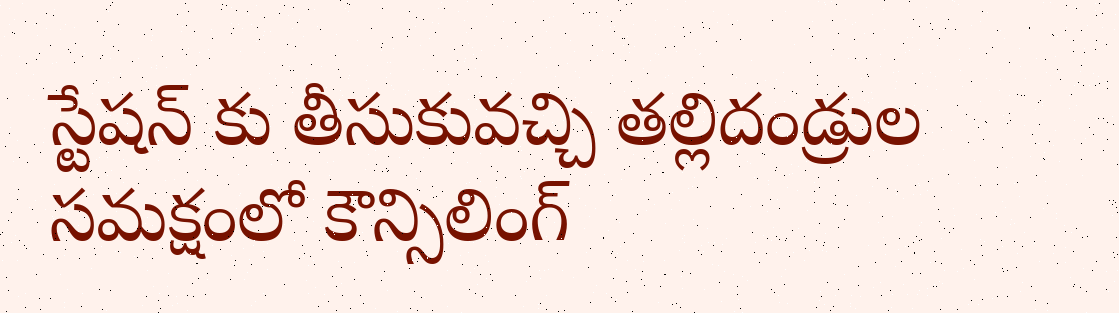స్టేషన్ కు తీసుకువచ్చి తల్లిదండ్రుల సమక్షంలో కౌన్సిలింగ్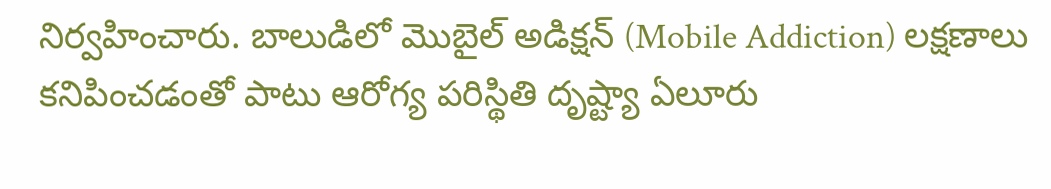నిర్వహించారు. బాలుడిలో మొబైల్ అడిక్షన్ (Mobile Addiction) లక్షణాలు కనిపించడంతో పాటు ఆరోగ్య పరిస్థితి దృష్ట్యా ఏలూరు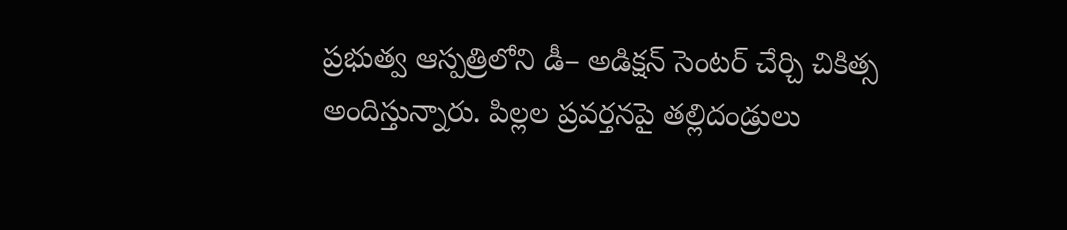ప్రభుత్వ ఆస్పత్రిలోని డీ– అడిక్షన్ సెంటర్ చేర్చి చికిత్స అందిస్తున్నారు. పిల్లల ప్రవర్తనపై తల్లిదండ్రులు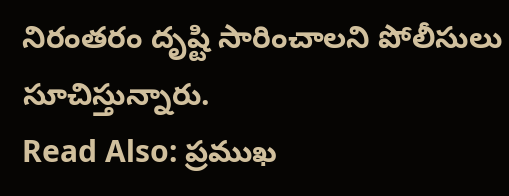నిరంతరం దృష్టి సారించాలని పోలీసులు సూచిస్తున్నారు.
Read Also: ప్రముఖ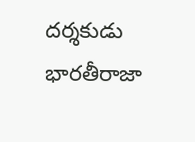దర్శకుడు భారతీరాజా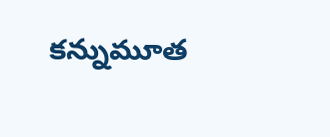కన్నుమూత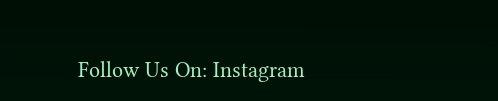Follow Us On: Instagram